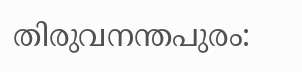തിരുവനന്തപുരം: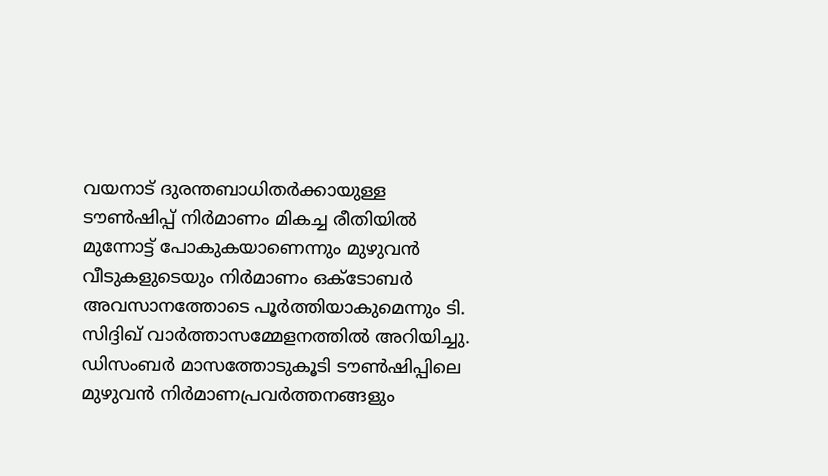വയനാട് ദുരന്തബാധിതർക്കായുള്ള ടൗൺഷിപ്പ് നിർമാണം മികച്ച രീതിയിൽ മുന്നോട്ട് പോകുകയാണെന്നും മുഴുവൻ വീടുകളുടെയും നിർമാണം ഒക്ടോബർ അവസാനത്തോടെ പൂർത്തിയാകുമെന്നും ടി. സിദ്ദിഖ് വാർത്താസമ്മേളനത്തിൽ അറിയിച്ചു. ഡിസംബർ മാസത്തോടുകൂടി ടൗൺഷിപ്പിലെ മുഴുവൻ നിർമാണപ്രവർത്തനങ്ങളും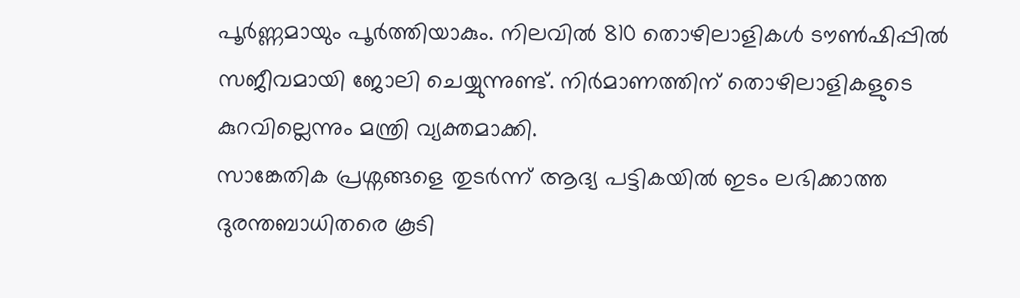പൂർണ്ണമായും പൂർത്തിയാകും. നിലവിൽ 810 തൊഴിലാളികൾ ടൗൺഷിപ്പിൽ സജീവമായി ജോലി ചെയ്യുന്നുണ്ട്. നിർമാണത്തിന് തൊഴിലാളികളുടെ കുറവില്ലെന്നും മന്ത്രി വ്യക്തമാക്കി.
സാങ്കേതിക പ്രശ്നങ്ങളെ തുടർന്ന് ആദ്യ പട്ടികയിൽ ഇടം ലഭിക്കാത്ത ദുരന്തബാധിതരെ കൂടി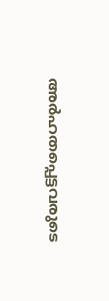അർഹതപ്പെട്ടവരുടെ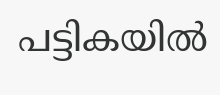പട്ടികയിൽ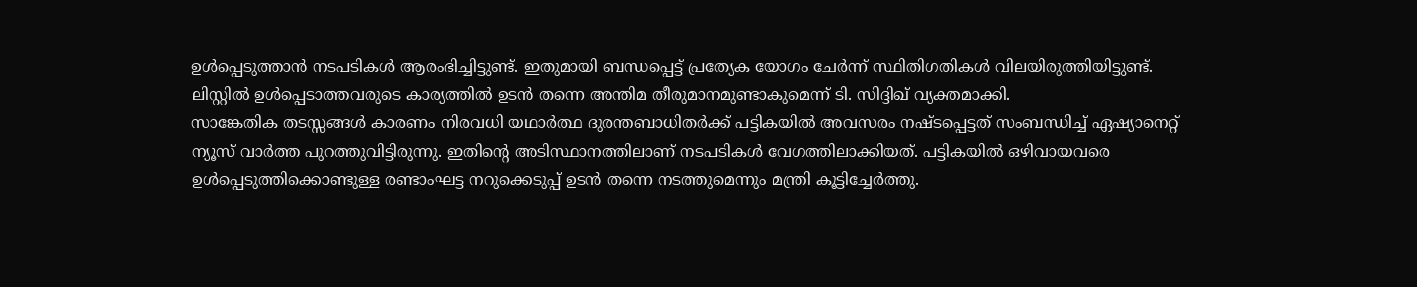ഉൾപ്പെടുത്താൻ നടപടികൾ ആരംഭിച്ചിട്ടുണ്ട്. ഇതുമായി ബന്ധപ്പെട്ട് പ്രത്യേക യോഗം ചേർന്ന് സ്ഥിതിഗതികൾ വിലയിരുത്തിയിട്ടുണ്ട്. ലിസ്റ്റിൽ ഉൾപ്പെടാത്തവരുടെ കാര്യത്തിൽ ഉടൻ തന്നെ അന്തിമ തീരുമാനമുണ്ടാകുമെന്ന് ടി. സിദ്ദിഖ് വ്യക്തമാക്കി.
സാങ്കേതിക തടസ്സങ്ങൾ കാരണം നിരവധി യഥാർത്ഥ ദുരന്തബാധിതർക്ക് പട്ടികയിൽ അവസരം നഷ്ടപ്പെട്ടത് സംബന്ധിച്ച് ഏഷ്യാനെറ്റ് ന്യൂസ് വാർത്ത പുറത്തുവിട്ടിരുന്നു. ഇതിന്റെ അടിസ്ഥാനത്തിലാണ് നടപടികൾ വേഗത്തിലാക്കിയത്. പട്ടികയിൽ ഒഴിവായവരെ ഉൾപ്പെടുത്തിക്കൊണ്ടുള്ള രണ്ടാംഘട്ട നറുക്കെടുപ്പ് ഉടൻ തന്നെ നടത്തുമെന്നും മന്ത്രി കൂട്ടിച്ചേർത്തു.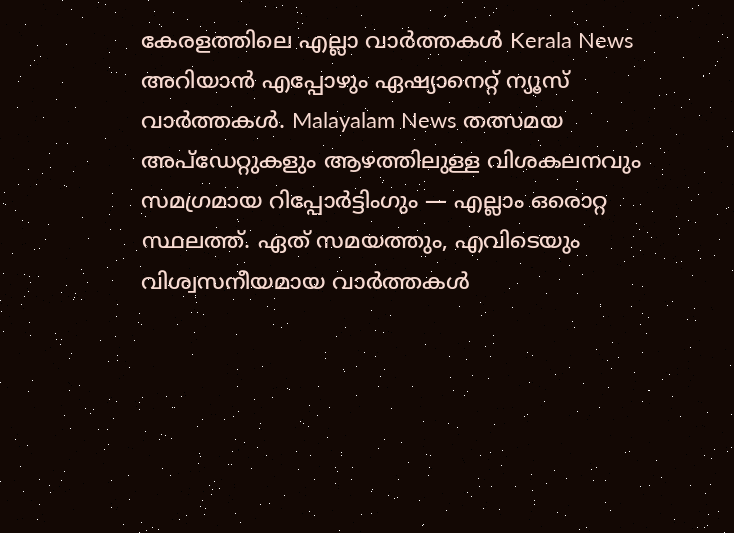കേരളത്തിലെ എല്ലാ വാർത്തകൾ Kerala News അറിയാൻ എപ്പോഴും ഏഷ്യാനെറ്റ് ന്യൂസ് വാർത്തകൾ. Malayalam News തത്സമയ അപ്ഡേറ്റുകളും ആഴത്തിലുള്ള വിശകലനവും സമഗ്രമായ റിപ്പോർട്ടിംഗും — എല്ലാം ഒരൊറ്റ സ്ഥലത്ത്. ഏത് സമയത്തും, എവിടെയും വിശ്വസനീയമായ വാർത്തകൾ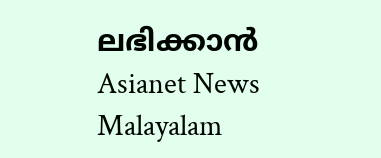ലഭിക്കാൻ Asianet News Malayalam